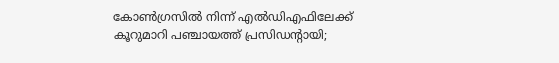കോണ്‍ഗ്രസില്‍ നിന്ന് എല്‍ഡിഎഫിലേക്ക് കൂറുമാറി പഞ്ചായത്ത് പ്രസിഡന്‍റായി;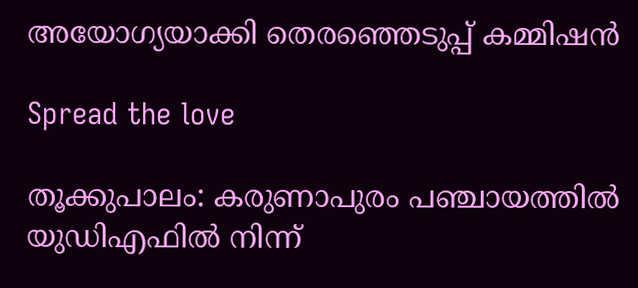അയോഗ്യയാക്കി തെരഞ്ഞെടുപ്പ് കമ്മിഷന്‍

Spread the love

തൂക്കുപാലം: കരുണാപുരം പഞ്ചായത്തില്‍ യുഡിഎഫില്‍ നിന്ന്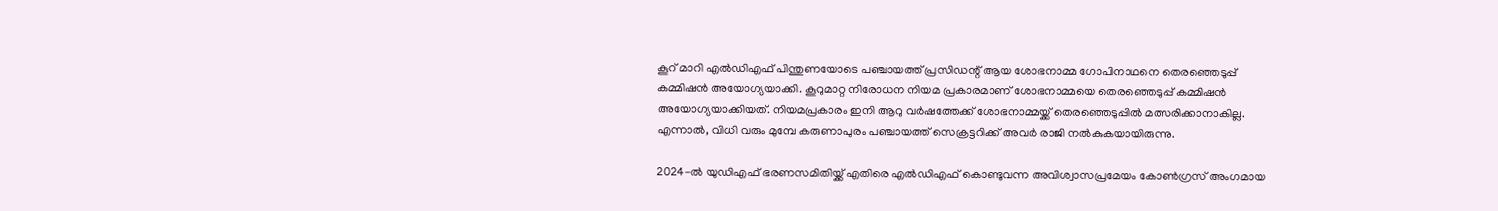കൂറ് മാറി എല്‍ഡിഎഫ് പിന്തുണയോടെ പഞ്ചായത്ത് പ്രസിഡന്റ് ആയ ശോഭനാമ്മ ഗോപിനാഥനെ തെരഞ്ഞെടുപ്പ് കമ്മിഷന്‍ അയോഗ്യയാക്കി. കൂറുമാറ്റ നിരോധന നിയമ പ്രകാരമാണ് ശോഭനാമ്മയെ തെരഞ്ഞെടുപ്പ് കമ്മിഷന്‍ അയോഗ്യയാക്കിയത്. നിയമപ്രകാരം ഇനി ആറു വര്‍ഷത്തേക്ക് ശോഭനാമ്മയ്ക്ക് തെരഞ്ഞെടുപ്പില്‍ മത്സരിക്കാനാകില്ല. എന്നാല്‍, വിധി വരും മുമ്പേ കരുണാപുരം പഞ്ചായത്ത് സെക്രട്ടറിക്ക് അവര്‍ രാജി നല്‍കുകയായിരുന്നു.

2024-ല്‍ യുഡിഎഫ് ഭരണസമിതിയ്ക്ക് എതിരെ എല്‍ഡിഎഫ് കൊണ്ടുവന്ന അവിശ്വാസപ്രമേയം കോണ്‍ഗ്രസ് അംഗമായ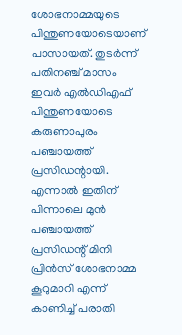ശോഭനാമ്മയുടെ പിന്തുണയോടെയാണ് പാസായത്. തുടര്‍ന്ന് പതിനഞ്ച് മാസം ഇവര്‍ എല്‍ഡിഎഫ് പിന്തുണയോടെ കരുണാപുരം പഞ്ചായത്ത് പ്രസിഡന്റായി. എന്നാല്‍ ഇതിന് പിന്നാലെ മുന്‍ പഞ്ചായത്ത് പ്രസിഡന്റ് മിനി പ്രിന്‍സ് ശോഭനാമ്മ കൂറുമാറി എന്ന് കാണിച്ച് പരാതി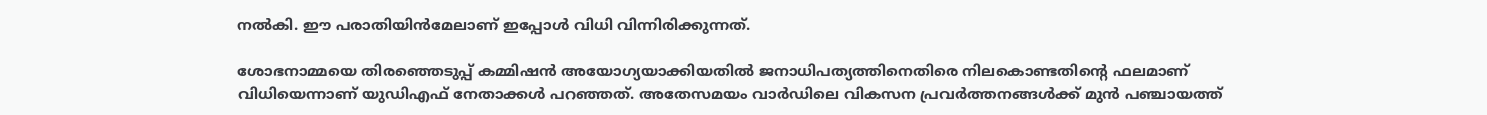നല്‍കി. ഈ പരാതിയിന്‍മേലാണ് ഇപ്പോള്‍ വിധി വിന്നിരിക്കുന്നത്.

ശോഭനാമ്മയെ തിരഞ്ഞെടുപ്പ് കമ്മിഷന്‍ അയോഗ്യയാക്കിയതില്‍ ജനാധിപത്യത്തിനെതിരെ നിലകൊണ്ടതിന്റെ ഫലമാണ് വിധിയെന്നാണ് യുഡിഎഫ് നേതാക്കള്‍ പറഞ്ഞത്. അതേസമയം വാര്‍ഡിലെ വികസന പ്രവര്‍ത്തനങ്ങള്‍ക്ക് മുന്‍ പഞ്ചായത്ത്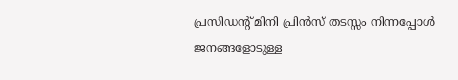പ്രസിഡന്റ് മിനി പ്രിന്‍സ് തടസ്സം നിന്നപ്പോള്‍ ജനങ്ങളോടുള്ള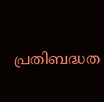പ്രതിബദ്ധത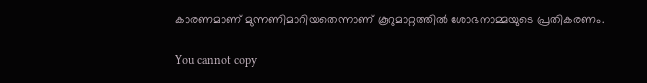കാരണമാണ് മുന്നണിമാറിയതെന്നാണ് കൂറുമാറ്റത്തില്‍ ശോഭനാമ്മയുടെ പ്രതികരണം.

You cannot copy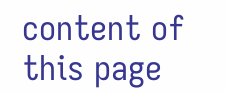content of this page